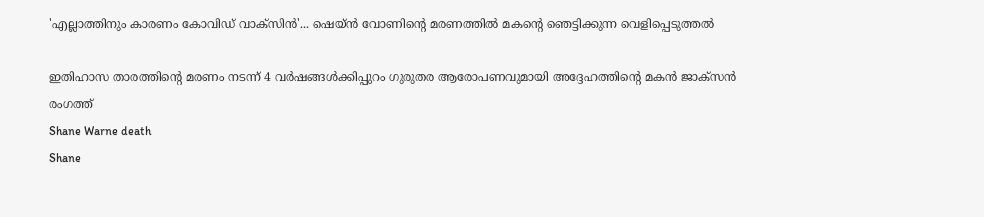'എല്ലാത്തിനും കാരണം കോവിഡ് വാക്സിൻ'... ഷെയ്ൻ വോണിന്റെ മരണത്തിൽ മകന്റെ ഞെട്ടിക്കുന്ന വെളിപ്പെടുത്തൽ

ഇതിഹാസ താരത്തിന്റെ മരണം നടന്ന് 4 വർഷങ്ങൾക്കിപ്പുറം ഗുരുതര ആരോപണവുമായി അദ്ദേഹത്തിന്റെ മകൻ ജാക്സൻ രംഗത്ത്
Shane Warne death
Shane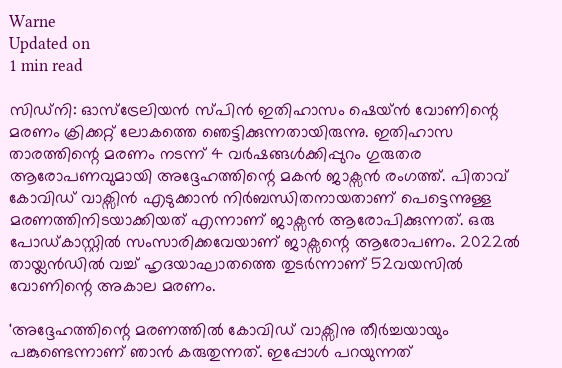Warne
Updated on
1 min read

സിഡ്നി: ഓസ്ട്രേലിയൻ സ്പിൻ ഇതിഹാസം ഷെയ്ൻ വോണിന്റെ മരണം ക്രിക്കറ്റ് ലോകത്തെ ഞെട്ടിക്കുന്നതായിരുന്നു. ഇതിഹാസ താരത്തിന്റെ മരണം നടന്ന് 4 വർഷങ്ങൾക്കിപ്പുറം ഗുരുതര ആരോപണവുമായി അദ്ദേഹത്തിന്റെ മകൻ ജാക്സൻ രംഗത്ത്. പിതാവ് കോവിഡ് വാക്സിൻ എടുക്കാൻ നിർബന്ധിതനായതാണ് പെട്ടെന്നുള്ള മരണത്തിനിടയാക്കിയത് എന്നാണ് ജാക്സൻ ആരോപിക്കുന്നത്. ഒരു പോഡ്കാസ്റ്റിൽ സംസാരിക്കവേയാണ് ജാക്സന്റെ ആരോപണം. 2022ൽ തായ്ലൻഡിൽ വച്ച് ഹൃദയാഘാതത്തെ തുടർന്നാണ് 52വയസിൽ വോണിന്റെ അകാല മരണം.

'അദ്ദേഹത്തിന്റെ മരണത്തിൽ കോവിഡ് വാക്സിനു തീർച്ചയായും പങ്കുണ്ടെന്നാണ് ഞാൻ കരുതുന്നത്. ഇപ്പോൾ പറയുന്നത്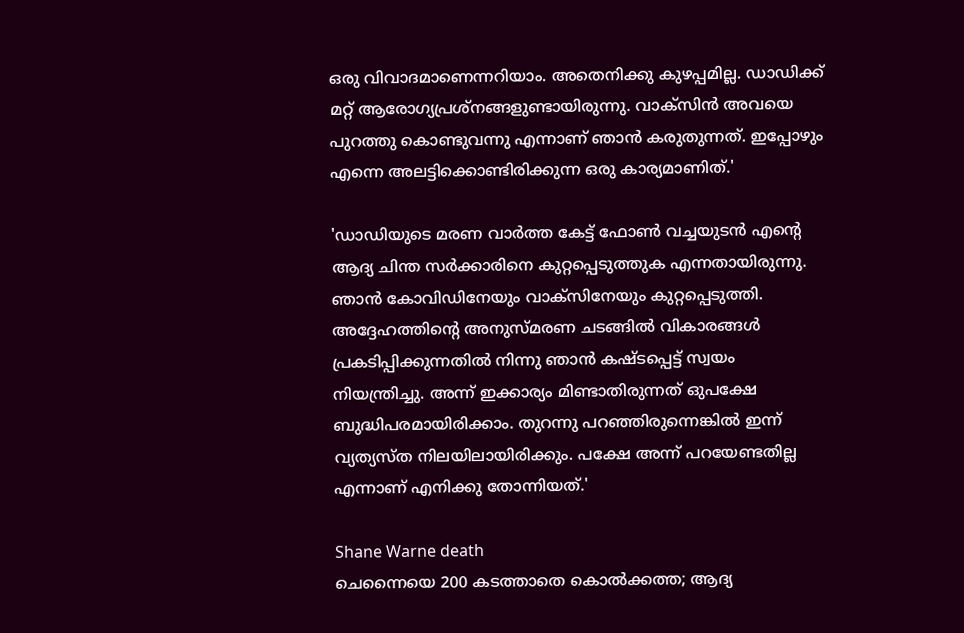ഒരു വിവാദമാണെന്നറിയാം. അതെനിക്കു കുഴപ്പമില്ല. ഡാഡിക്ക് മറ്റ് ആരോഗ്യപ്രശ്നങ്ങളുണ്ടായിരുന്നു. വാക്സിൻ അവയെ പുറത്തു കൊണ്ടുവന്നു എന്നാണ് ഞാൻ കരുതുന്നത്. ഇപ്പോഴും എന്നെ അലട്ടിക്കൊണ്ടിരിക്കുന്ന ഒരു കാര്യമാണിത്.'

'ഡാഡിയുടെ മരണ വാർത്ത കേട്ട് ഫോൺ വച്ചയുടൻ എന്റെ ആദ്യ ചിന്ത സർക്കാരിനെ കുറ്റപ്പെടുത്തുക എന്നതായിരുന്നു. ഞാൻ കോവിഡിനേയും വാക്സിനേയും കുറ്റപ്പെടുത്തി. അദ്ദേഹത്തിന്റെ അനുസ്മരണ ചടങ്ങിൽ വികാരങ്ങൾ പ്രകടിപ്പിക്കുന്നതിൽ നിന്നു ഞാൻ കഷ്ടപ്പെട്ട് സ്വയം നിയന്ത്രിച്ചു. അന്ന് ഇക്കാര്യം മിണ്ടാതിരുന്നത് ഒുപക്ഷേ ബുദ്ധിപരമായിരിക്കാം. തുറന്നു പറഞ്ഞിരുന്നെങ്കിൽ ഇന്ന് വ്യത്യസ്ത നിലയിലായിരിക്കും. പക്ഷേ അന്ന് പറയേണ്ടതില്ല എന്നാണ് എനിക്കു തോന്നിയത്.'

Shane Warne death
ചെന്നൈയെ 200 കടത്താതെ കൊല്‍ക്കത്ത; ആദ്യ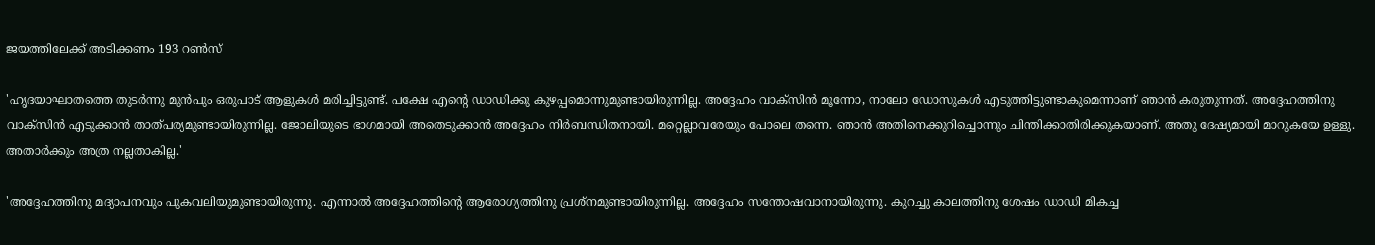ജയത്തിലേക്ക് അടിക്കണം 193 റണ്‍സ്

'ഹൃദയാഘാതത്തെ തുടർന്നു മുൻപും ഒരുപാട് ആളുകൾ മരിച്ചിട്ടുണ്ട്. പക്ഷേ എന്റെ ഡാഡിക്കു കുഴപ്പമൊന്നുമുണ്ടായിരുന്നില്ല. അദ്ദേഹം വാക്സിൻ മൂന്നോ, നാലോ ഡോസുകൾ എടുത്തിട്ടുണ്ടാകുമെന്നാണ് ഞാൻ കരുതുന്നത്. അദ്ദേഹത്തിനു വാക്സിൻ എടുക്കാൻ താത്പര്യമുണ്ടായിരുന്നില്ല. ജോലിയുടെ ഭാഗമായി അതെടുക്കാൻ അദ്ദേഹം നിർബന്ധിതനായി. മറ്റെല്ലാവരേയും പോലെ തന്നെ. ഞാൻ അതിനെക്കുറിച്ചൊന്നും ചിന്തിക്കാതിരിക്കുകയാണ്. അതു ദേഷ്യമായി മാറുകയേ ഉള്ളു. അതാർക്കും അത്ര നല്ലതാകില്ല.'

'അദ്ദേഹത്തിനു മദ്യാപനവും പുകവലിയുമുണ്ടായിരുന്നു. എന്നാൽ അദ്ദേഹത്തിന്റെ ആരോഗ്യത്തിനു പ്രശ്നമുണ്ടായിരുന്നില്ല. അദ്ദേഹം സന്തോഷവാനായിരുന്നു. കുറച്ചു കാലത്തിനു ശേഷം ഡാഡി മികച്ച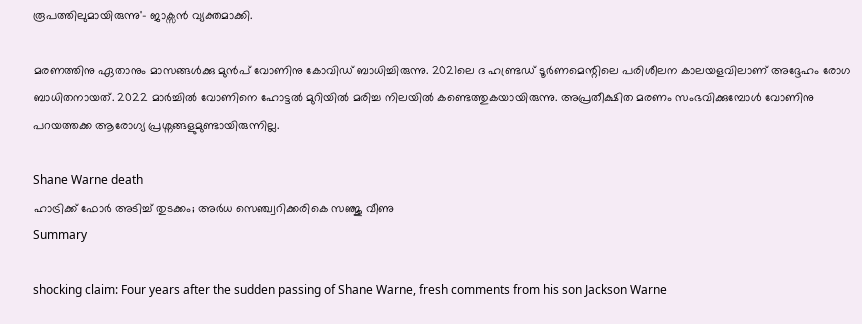രൂപത്തിലുമായിരുന്നു'- ജാക്സൻ വ്യക്തമാക്കി.

മരണത്തിനു ഏതാനും മാസങ്ങൾക്കു മുൻപ് വോണിനു കോവിഡ് ബാധിച്ചിരുന്നു. 2021ലെ ദ ഹണ്ട്രഡ് ടൂർണമെന്റിലെ പരിശീലന കാലയളവിലാണ് അദ്ദേഹം രോഗ ബാധിതനായത്. 2022 മാർച്ചിൽ വോണിനെ ഹോട്ടൽ മുറിയിൽ മരിച്ച നിലയിൽ കണ്ടെത്തുകയായിരുന്നു. അപ്രതീക്ഷിത മരണം സംഭവിക്കുമ്പോൾ വോണിനു പറയത്തക്ക ആരോഗ്യ പ്രശ്നങ്ങളുമുണ്ടായിരുന്നില്ല.

Shane Warne death
ഹാട്രിക്ക് ഫോര്‍ അടിച്ച് തുടക്കം; അര്‍ധ സെഞ്ച്വറിക്കരികെ സഞ്ജു വീണു
Summary

shocking claim: Four years after the sudden passing of Shane Warne, fresh comments from his son Jackson Warne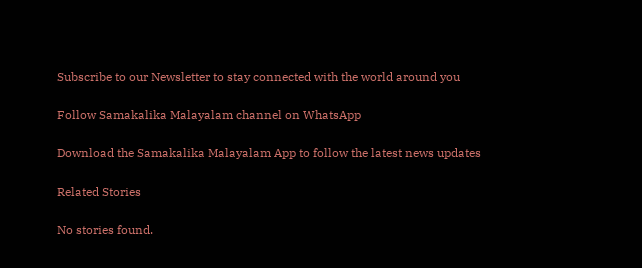Subscribe to our Newsletter to stay connected with the world around you

Follow Samakalika Malayalam channel on WhatsApp

Download the Samakalika Malayalam App to follow the latest news updates

Related Stories

No stories found.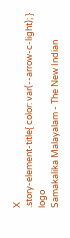X
.story-element-title{ color: var(--arrow-c-light); }
logo
Samakalika Malayalam - The New Indian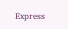Express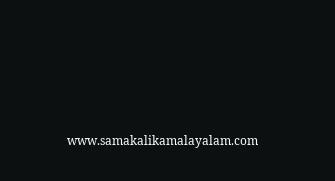www.samakalikamalayalam.com